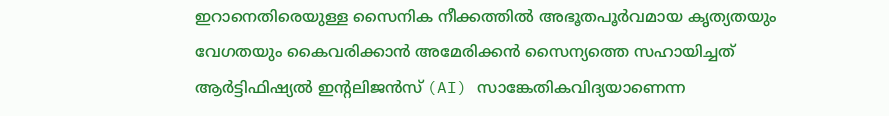ഇറാനെതിരെയുള്ള സൈനിക നീക്കത്തിൽ അഭൂതപൂർവമായ കൃത്യതയും വേഗതയും കൈവരിക്കാൻ അമേരിക്കൻ സൈന്യത്തെ സഹായിച്ചത് ആർട്ടിഫിഷ്യൽ ഇന്റലിജൻസ് (AI) സാങ്കേതികവിദ്യയാണെന്ന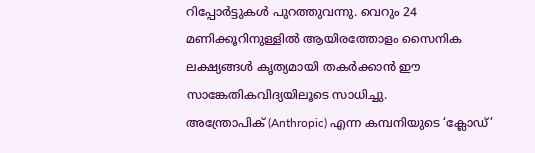റിപ്പോർട്ടുകൾ പുറത്തുവന്നു. വെറും 24 മണിക്കൂറിനുള്ളിൽ ആയിരത്തോളം സൈനിക ലക്ഷ്യങ്ങൾ കൃത്യമായി തകർക്കാൻ ഈ സാങ്കേതികവിദ്യയിലൂടെ സാധിച്ചു.
അന്ത്രോപിക് (Anthropic) എന്ന കമ്പനിയുടെ ‘ക്ലോഡ്’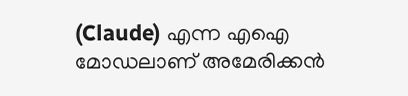(Claude) എന്ന എഐ മോഡലാണ് അമേരിക്കൻ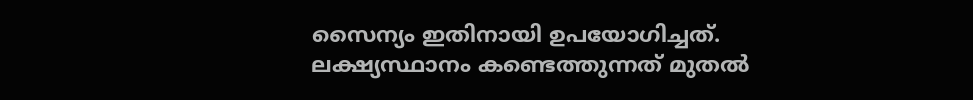സൈന്യം ഇതിനായി ഉപയോഗിച്ചത്. ലക്ഷ്യസ്ഥാനം കണ്ടെത്തുന്നത് മുതൽ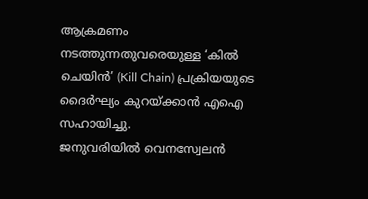ആക്രമണം നടത്തുന്നതുവരെയുള്ള ‘കിൽ ചെയിൻ’ (Kill Chain) പ്രക്രിയയുടെ ദൈർഘ്യം കുറയ്ക്കാൻ എഐ സഹായിച്ചു.
ജനുവരിയിൽ വെനസ്വേലൻ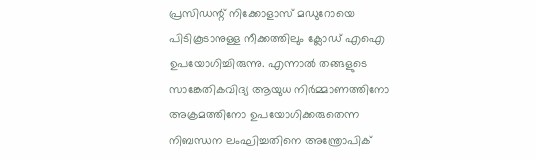പ്രസിഡന്റ് നിക്കോളാസ് മഡുറോയെ പിടികൂടാനുള്ള നീക്കത്തിലും ക്ലോഡ് എഐ ഉപയോഗിച്ചിരുന്നു. എന്നാൽ തങ്ങളുടെ സാങ്കേതികവിദ്യ ആയുധ നിർമ്മാണത്തിനോ അക്രമത്തിനോ ഉപയോഗിക്കരുതെന്ന നിബന്ധന ലംഘിച്ചതിനെ അന്ത്രോപിക്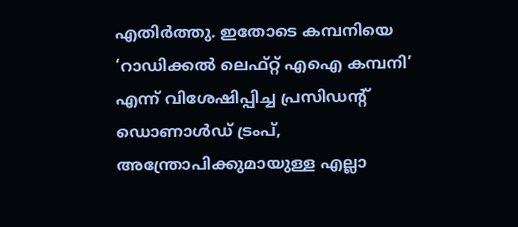എതിർത്തു. ഇതോടെ കമ്പനിയെ ‘റാഡിക്കൽ ലെഫ്റ്റ് എഐ കമ്പനി’ എന്ന് വിശേഷിപ്പിച്ച പ്രസിഡന്റ് ഡൊണാൾഡ് ട്രംപ്, അന്ത്രോപിക്കുമായുള്ള എല്ലാ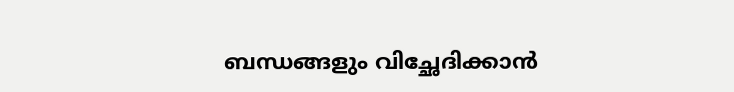ബന്ധങ്ങളും വിച്ഛേദിക്കാൻ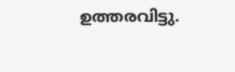ഉത്തരവിട്ടു.